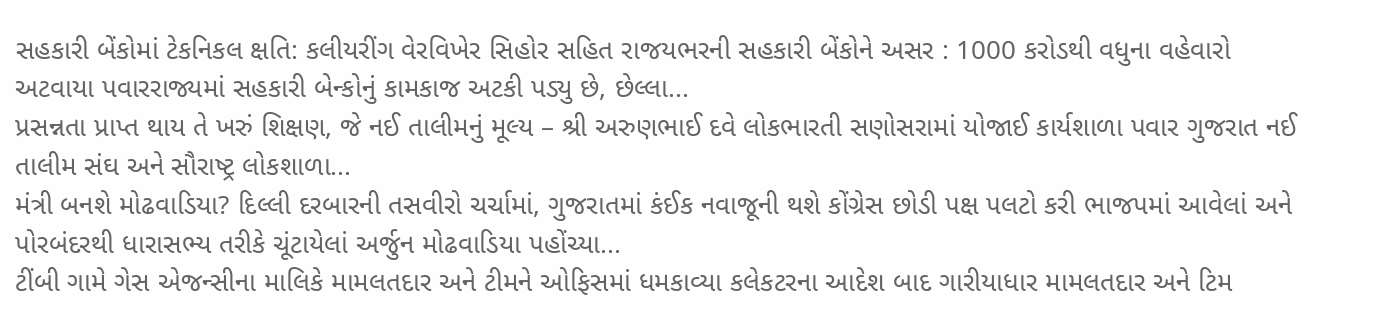સહકારી બેંકોમાં ટેકનિકલ ક્ષતિ: કલીયરીંગ વેરવિખેર સિહોર સહિત રાજયભરની સહકારી બેંકોને અસર : 1000 કરોડથી વધુના વહેવારો અટવાયા પવારરાજ્યમાં સહકારી બેન્કોનું કામકાજ અટકી પડ્યુ છે, છેલ્લા...
પ્રસન્નતા પ્રાપ્ત થાય તે ખરું શિક્ષણ, જે નઈ તાલીમનું મૂલ્ય – શ્રી અરુણભાઈ દવે લોકભારતી સણોસરામાં યોજાઈ કાર્યશાળા પવાર ગુજરાત નઈ તાલીમ સંઘ અને સૌરાષ્ટ્ર લોકશાળા...
મંત્રી બનશે મોઢવાડિયા? દિલ્લી દરબારની તસવીરો ચર્ચામાં, ગુજરાતમાં કંઈક નવાજૂની થશે કોંગ્રેસ છોડી પક્ષ પલટો કરી ભાજપમાં આવેલાં અને પોરબંદરથી ધારાસભ્ય તરીકે ચૂંટાયેલાં અર્જુન મોઢવાડિયા પહોંચ્યા...
ટીંબી ગામે ગેસ એજન્સીના માલિકે મામલતદાર અને ટીમને ઓફિસમાં ધમકાવ્યા કલેકટરના આદેશ બાદ ગારીયાધાર મામલતદાર અને ટિમ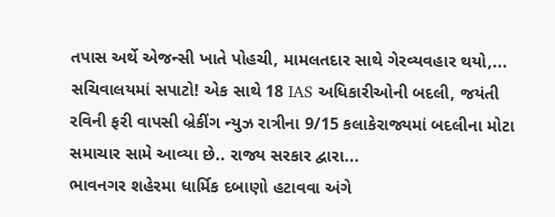તપાસ અર્થે એજન્સી ખાતે પોહચી, મામલતદાર સાથે ગેરવ્યવહાર થયો,...
સચિવાલયમાં સપાટો! એક સાથે 18 IAS અધિકારીઓની બદલી, જયંતી રવિની ફરી વાપસી બ્રેકીંગ ન્યુઝ રાત્રીના 9/15 કલાકેરાજ્યમાં બદલીના મોટા સમાચાર સામે આવ્યા છે.. રાજ્ય સરકાર દ્વારા...
ભાવનગર શહેરમા ધાર્મિક દબાણો હટાવવા અંગે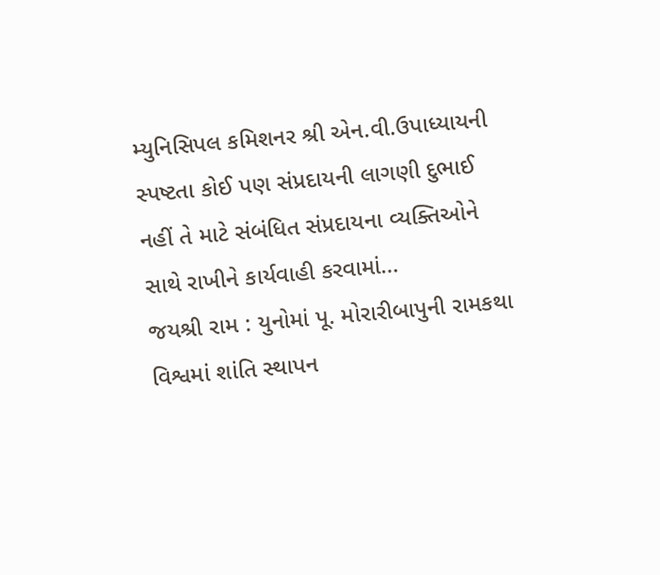મ્યુનિસિપલ કમિશનર શ્રી એન.વી.ઉપાધ્યાયની સ્પષ્ટતા કોઈ પણ સંપ્રદાયની લાગણી દુભાઈ નહીં તે માટે સંબંધિત સંપ્રદાયના વ્યક્તિઓને સાથે રાખીને કાર્યવાહી કરવામાં...
જયશ્રી રામ : યુનોમાં પૂ. મોરારીબાપુની રામકથા વિશ્વમાં શાંતિ સ્થાપન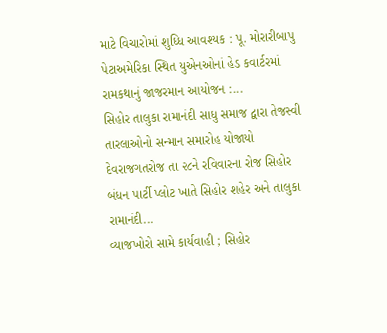માટે વિચારોમાં શુધ્ધિ આવશ્યક : પૂ. મોરારીબાપુ પેટાઅમેરિકા સ્થિત યુએનઓનાં હેડ કવાર્ટરમાં રામકથાનું જાજરમાન આયોજન :...
સિહોર તાલુકા રામાનંદી સાધુ સમાજ દ્વારા તેજસ્વી તારલાઓનો સન્માન સમારોહ યોજાયો દેવરાજગતરોજ તા ૨૮ને રવિવારના રોજ સિહોર બંધન પાર્ટી પ્લોટ ખાતે સિહોર શહેર અને તાલુકા રામાનંદી...
વ્યાજખોરો સામે કાર્યવાહી ; સિહોર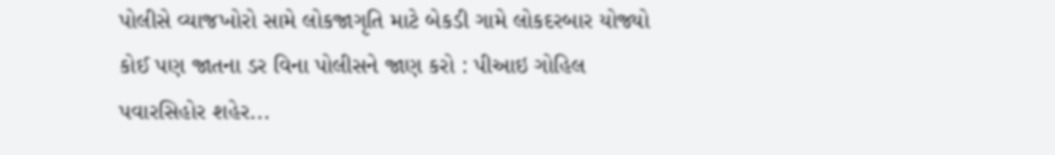પોલીસે વ્યાજખોરો સામે લોકજાગૃતિ માટે બેકડી ગામે લોકદરબાર યોજ્યો કોઈ પણ જાતના ડર વિના પોલીસને જાણ કરો : પીઆઇ ગોહિલ પવારસિહોર શહેર...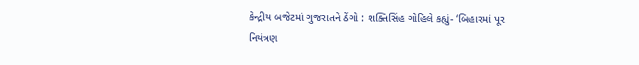કેન્દ્રીય બજેટમાં ગુજરાતને ઠેંગો : શક્તિસિંહ ગોહિલે કહ્યું- ‘બિહારમાં પૂર નિયંત્રણ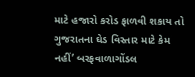માટે હજારો કરોડ ફાળવી શકાય તો ગુજરાતના ઘેડ વિસ્તાર માટે કેમ નહીં’ બરફવાળાગોંડલ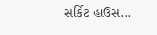સર્કિટ હાઉસ...